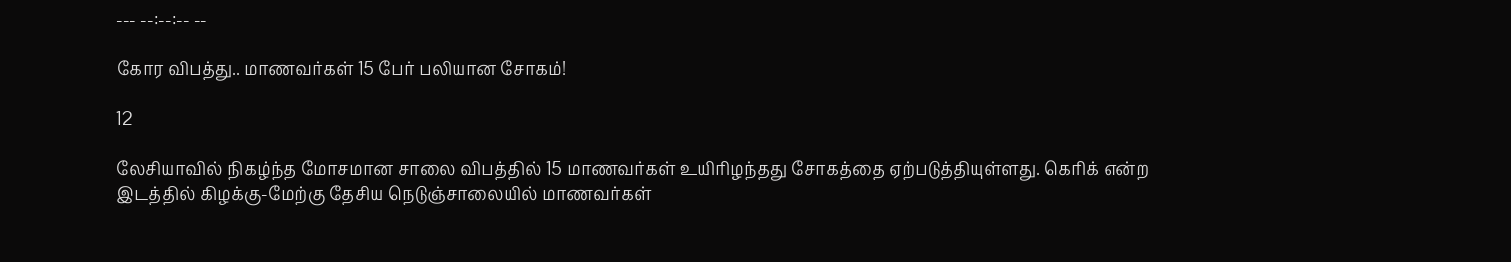--- --:--:-- --

கோர விபத்து.. மாணவர்கள் 15 பேர் பலியான சோகம்!

12

லேசியாவில் நிகழ்ந்த மோசமான சாலை விபத்தில் 15 மாணவர்கள் உயிரிழந்தது சோகத்தை ஏற்படுத்தியுள்ளது. கெரிக் என்ற இடத்தில் கிழக்கு-மேற்கு தேசிய நெடுஞ்சாலையில் மாணவர்கள்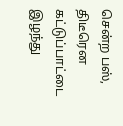சென்ற பஸ், திடீரென கட்டுப்பாட்டை இழந்து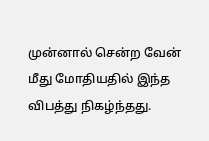முன்னால் சென்ற வேன் மீது மோதியதில் இந்த விபத்து நிகழ்ந்தது.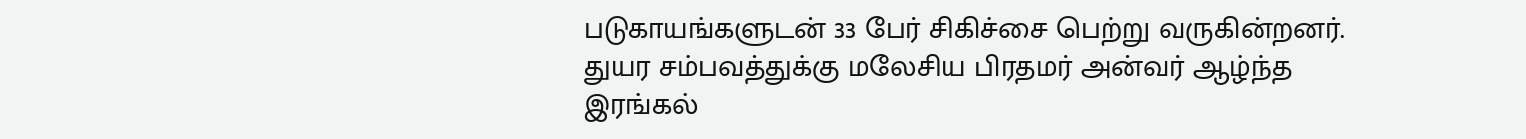படுகாயங்களுடன் 33 பேர் சிகிச்சை பெற்று வருகின்றனர். துயர சம்பவத்துக்கு மலேசிய பிரதமர் அன்வர் ஆழ்ந்த இரங்கல்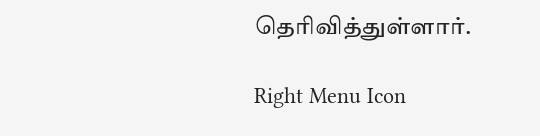தெரிவித்துள்ளார்.

Right Menu Icon